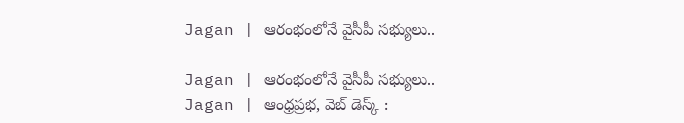Jagan | ఆరంభంలోనే వైసీపీ సభ్యులు..

Jagan | ఆరంభంలోనే వైసీపీ సభ్యులు..
Jagan | ఆంధ్రప్రభ, వెబ్ డెస్క్ :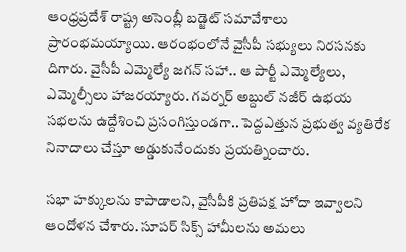ఆంధ్రప్రదేశ్ రాష్ట్ర అసెంబ్లీ బడ్జెట్ సమావేశాలు ప్రారంభమయ్యాయి. ఆరంభంలోనే వైసీపీ సభ్యులు నిరసనకు దిగారు. వైసీపీ ఎమ్మెల్యే జగన్ సహా.. ఆ పార్టీ ఎమ్మెల్యేలు, ఎమ్మెల్సీలు హాజరయ్యారు. గవర్నర్ అబ్దుల్ నజీర్ ఉభయ సభలను ఉద్దేశించి ప్రసంగిస్తుండగా.. పెద్దఎత్తున ప్రభుత్వ వ్యతిరేక నినాదాలు చేస్తూ అడ్డుకునేందుకు ప్రయత్నించారు.

సభా హక్కులను కాపాడాలని, వైసీపీకి ప్రతిపక్ష హోదా ఇవ్వాలని ఆందోళన చేశారు. సూపర్ సిక్స్ హామీలను అమలు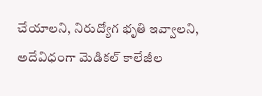చేయాలని, నిరుద్యోగ భృతి ఇవ్వాలని, అదేవిధంగా మెడికల్ కాలేజీల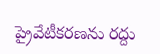ప్రైవేటీకరణను రద్దు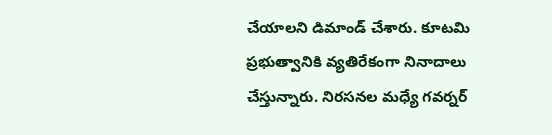చేయాలని డిమాండ్ చేశారు. కూటమి ప్రభుత్వానికి వ్యతిరేకంగా నినాదాలు చేస్తున్నారు. నిరసనల మధ్యే గవర్నర్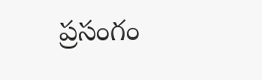ప్రసంగం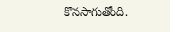కొనసాగుతోంది.